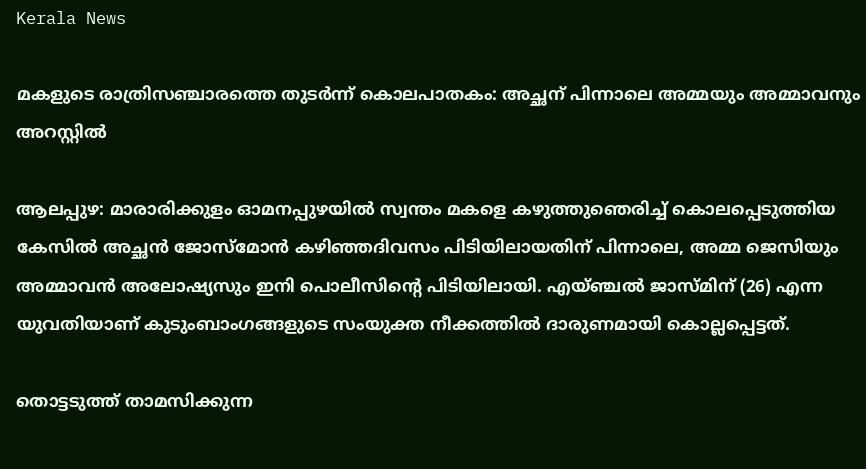Kerala News

മകളുടെ രാത്രിസഞ്ചാരത്തെ തുടര്‍ന്ന് കൊലപാതകം: അച്ഛന് പിന്നാലെ അമ്മയും അമ്മാവനും അറസ്റ്റില്‍

ആലപ്പുഴ: മാരാരിക്കുളം ഓമനപ്പുഴയില്‍ സ്വന്തം മകളെ കഴുത്തുഞെരിച്ച് കൊലപ്പെടുത്തിയ കേസില്‍ അച്ഛന്‍ ജോസ്മോന്‍ കഴിഞ്ഞദിവസം പിടിയിലായതിന് പിന്നാലെ, അമ്മ ജെസിയും അമ്മാവന്‍ അലോഷ്യസും ഇനി പൊലീസിന്റെ പിടിയിലായി. എയ്ഞ്ചല്‍ ജാസ്മിന് (26) എന്ന യുവതിയാണ് കുടുംബാംഗങ്ങളുടെ സംയുക്ത നീക്കത്തില്‍ ദാരുണമായി കൊല്ലപ്പെട്ടത്.

തൊട്ടടുത്ത് താമസിക്കുന്ന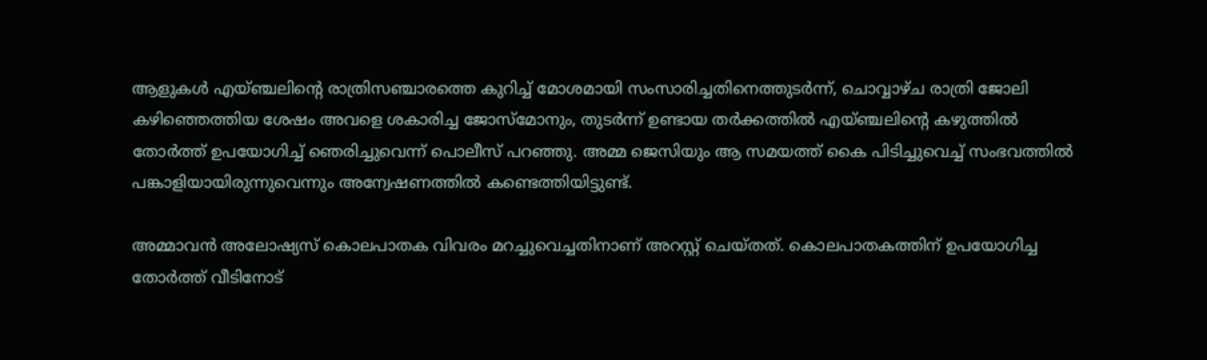ആളുകള്‍ എയ്ഞ്ചലിന്റെ രാത്രിസഞ്ചാരത്തെ കുറിച്ച് മോശമായി സംസാരിച്ചതിനെത്തുടര്‍ന്ന്, ചൊവ്വാഴ്ച രാത്രി ജോലി കഴിഞ്ഞെത്തിയ ശേഷം അവളെ ശകാരിച്ച ജോസ്മോനും, തുടര്‍ന്ന് ഉണ്ടായ തര്‍ക്കത്തില്‍ എയ്ഞ്ചലിന്റെ കഴുത്തില്‍ തോര്‍ത്ത് ഉപയോഗിച്ച് ഞെരിച്ചുവെന്ന് പൊലീസ് പറഞ്ഞു. അമ്മ ജെസിയും ആ സമയത്ത് കൈ പിടിച്ചുവെച്ച് സംഭവത്തില്‍ പങ്കാളിയായിരുന്നുവെന്നും അന്വേഷണത്തില്‍ കണ്ടെത്തിയിട്ടുണ്ട്.

അമ്മാവന്‍ അലോഷ്യസ് കൊലപാതക വിവരം മറച്ചുവെച്ചതിനാണ് അറസ്റ്റ് ചെയ്തത്. കൊലപാതകത്തിന് ഉപയോഗിച്ച തോര്‍ത്ത് വീടിനോട്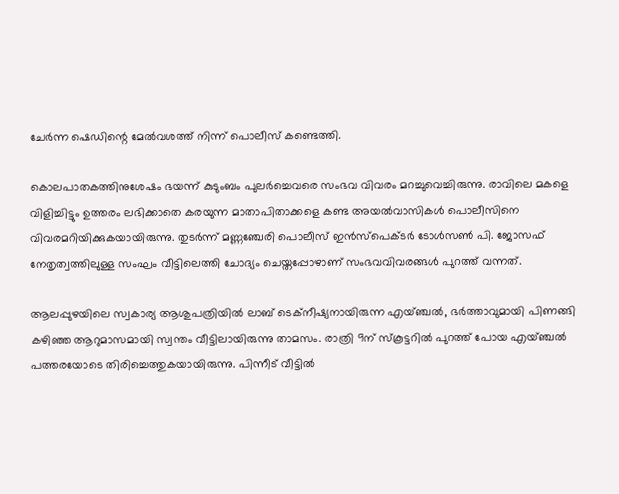ചേര്‍ന്ന ഷെഡിന്റെ മേല്‍വശത്ത് നിന്ന് പൊലീസ് കണ്ടെത്തി.

കൊലപാതകത്തിനുശേഷം ഭയന്ന് കുടുംബം പുലര്‍ച്ചെവരെ സംഭവ വിവരം മറച്ചുവെച്ചിരുന്നു. രാവിലെ മകളെ വിളിച്ചിട്ടും ഉത്തരം ലഭിക്കാതെ കരയുന്ന മാതാപിതാക്കളെ കണ്ട അയല്‍വാസികള്‍ പൊലീസിനെ വിവരമറിയിക്കുകയായിരുന്നു. തുടര്‍ന്ന് മണ്ണഞ്ചേരി പൊലീസ് ഇന്‍സ്‌പെക്ടര്‍ ടോള്‍സണ്‍ പി. ജോസഫ് നേതൃത്വത്തിലുള്ള സംഘം വീട്ടിലെത്തി ചോദ്യം ചെയ്തപ്പോഴാണ് സംഭവവിവരങ്ങള്‍ പുറത്ത് വന്നത്.

ആലപ്പുഴയിലെ സ്വകാര്യ ആശുപത്രിയില്‍ ലാബ് ടെക്‌നീഷ്യനായിരുന്ന എയ്ഞ്ചല്‍, ഭര്‍ത്താവുമായി പിണങ്ങി കഴിഞ്ഞ ആറുമാസമായി സ്വന്തം വീട്ടിലായിരുന്നു താമസം. രാത്രി 9ന് സ്‌കൂട്ടറില്‍ പുറത്ത് പോയ എയ്ഞ്ചല്‍ പത്തരയോടെ തിരിച്ചെത്തുകയായിരുന്നു. പിന്നീട് വീട്ടില്‍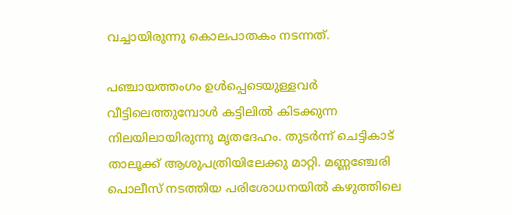വച്ചായിരുന്നു കൊലപാതകം നടന്നത്.

പഞ്ചായത്തംഗം ഉള്‍പ്പെടെയുള്ളവര്‍ വീട്ടിലെത്തുമ്പോള്‍ കട്ടിലില്‍ കിടക്കുന്ന നിലയിലായിരുന്നു മൃതദേഹം. തുടര്‍ന്ന് ചെട്ടികാട് താലൂക്ക് ആശുപത്രിയിലേക്കു മാറ്റി. മണ്ണഞ്ചേരി പൊലീസ് നടത്തിയ പരിശോധനയില്‍ കഴുത്തിലെ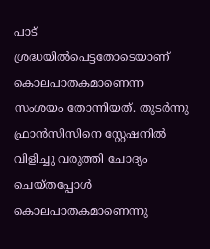പാട് ശ്രദ്ധയില്‍പെട്ടതോടെയാണ് കൊലപാതകമാണെന്ന സംശയം തോന്നിയത്. തുടര്‍ന്നു ഫ്രാന്‍സിസിനെ സ്റ്റേഷനില്‍ വിളിച്ചു വരുത്തി ചോദ്യം ചെയ്തപ്പോള്‍ കൊലപാതകമാണെന്നു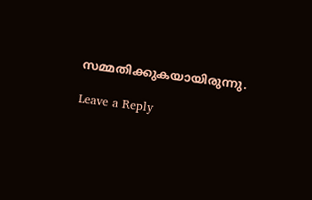സമ്മതിക്കുകയായിരുന്നു.

Leave a Reply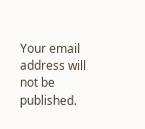Your email address will not be published.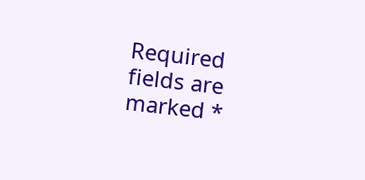Required fields are marked *